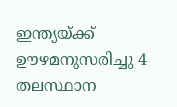ഇന്ത്യയ്ക്ക് ഊഴമനുസരിച്ചു 4 തലസ്ഥാന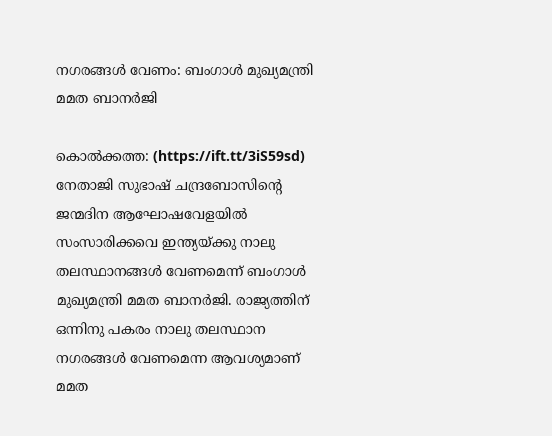നഗരങ്ങള്‍ വേണം: ബംഗാള്‍ മുഖ്യമന്ത്രി മമത ബാനര്‍ജി

കൊല്‍ക്കത്ത: (https://ift.tt/3iS59sd) നേതാജി സുഭാഷ് ചന്ദ്രബോസിന്റെ ജന്മദിന ആഘോഷവേളയില്‍ സംസാരിക്കവെ ഇന്ത്യയ്ക്കു നാലു തലസ്ഥാനങ്ങള്‍ വേണമെന്ന് ബംഗാള്‍ മുഖ്യമന്ത്രി മമത ബാനര്‍ജി. രാജ്യത്തിന് ഒന്നിനു പകരം നാലു തലസ്ഥാന നഗരങ്ങള്‍ വേണമെന്ന ആവശ്യമാണ് മമത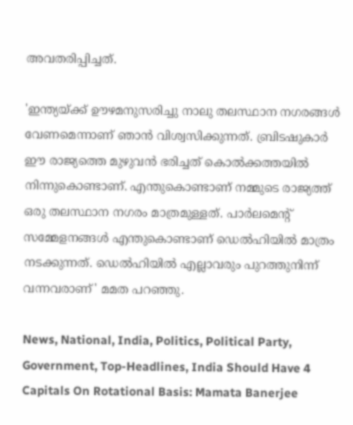അവതരിപ്പിച്ചത്.

'ഇന്ത്യയ്ക്ക് ഊഴമനുസരിച്ചു നാലു തലസ്ഥാന നഗരങ്ങള്‍ വേണമെന്നാണ് ഞാന്‍ വിശ്വസിക്കുന്നത്. ബ്രിടഷുകാര്‍ ഈ രാജ്യത്തെ മുഴുവന്‍ ഭരിച്ചത് കൊല്‍ക്കത്തയില്‍ നിന്നുകൊണ്ടാണ്. എന്തുകൊണ്ടാണ് നമ്മുടെ രാജ്യത്ത് ഒരു തലസ്ഥാന നഗരം മാത്രമുള്ളത്. പാര്‍ലമെന്റ് സമ്മേളനങ്ങള്‍ എന്തുകൊണ്ടാണ് ഡെല്‍ഹിയില്‍ മാത്രം നടക്കുന്നത്. ഡെല്‍ഹിയില്‍ എല്ലാവരും പുറത്തുനിന്ന് വന്നവരാണ്' മമത പറഞ്ഞു.

News, National, India, Politics, Political Party, Government, Top-Headlines, India Should Have 4 Capitals On Rotational Basis: Mamata Banerjee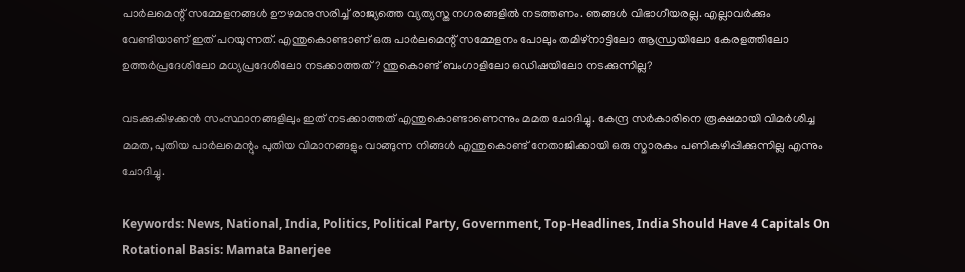പാര്‍ലമെന്റ് സമ്മേളനങ്ങള്‍ ഊഴമനുസരിച്ച് രാജ്യത്തെ വ്യത്യസ്ത നഗരങ്ങളില്‍ നടത്തണം. ഞങ്ങള്‍ വിഭാഗീയരല്ല. എല്ലാവര്‍ക്കും വേണ്ടിയാണ് ഇത് പറയുന്നത്. എന്തുകൊണ്ടാണ് ഒരു പാര്‍ലമെന്റ് സമ്മേളനം പോലും തമിഴ്‌നാട്ടിലോ ആന്ധ്രയിലോ കേരളത്തിലോ ഉത്തര്‍പ്രദേശിലോ മധ്യപ്രദേശിലോ നടക്കാത്തത്? ന്തുകൊണ്ട് ബംഗാളിലോ ഒഡിഷയിലോ നടക്കുന്നില്ല?

വടക്കുകിഴക്കന്‍ സംസ്ഥാനങ്ങളിലും ഇത് നടക്കാത്തത് എന്തുകൊണ്ടാണെന്നും മമത ചോദിച്ചു. കേന്ദ്ര സര്‍കാരിനെ രൂക്ഷമായി വിമര്‍ശിച്ച മമത, പുതിയ പാര്‍ലമെന്റും പുതിയ വിമാനങ്ങളും വാങ്ങുന്ന നിങ്ങള്‍ എന്തുകൊണ്ട് നേതാജിക്കായി ഒരു സ്മാരകം പണികഴിപ്പിക്കുന്നില്ല എന്നും ചോദിച്ചു.

Keywords: News, National, India, Politics, Political Party, Government, Top-Headlines, India Should Have 4 Capitals On Rotational Basis: Mamata Banerjee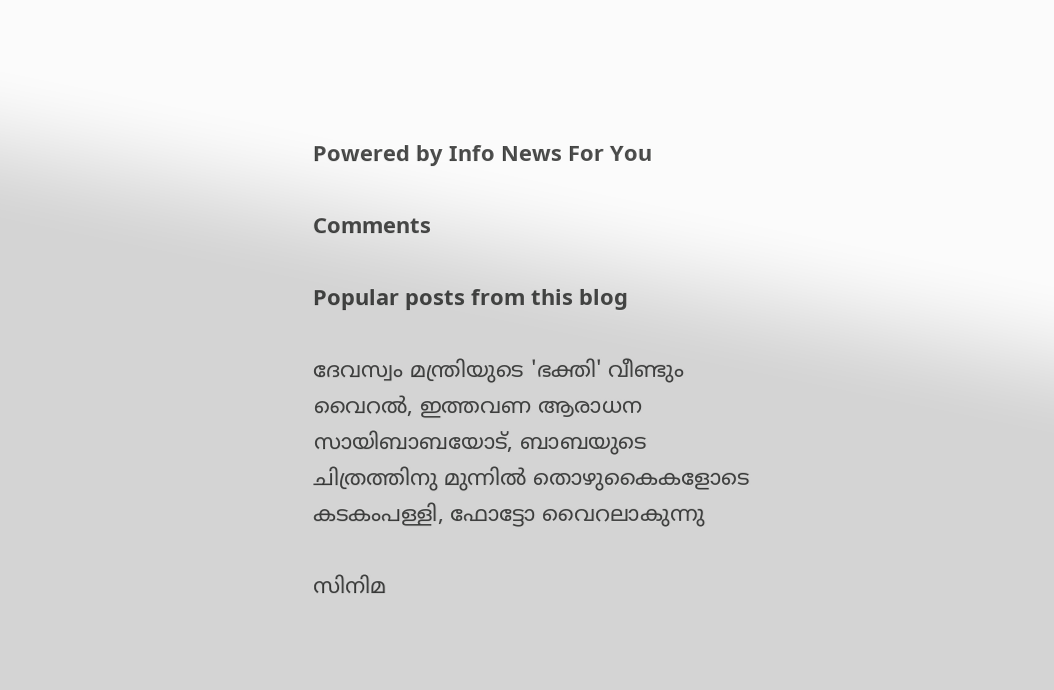Powered by Info News For You

Comments

Popular posts from this blog

ദേവസ്വം മന്ത്രിയുടെ 'ഭക്തി' വീണ്ടും വൈറല്‍, ഇത്തവണ ആരാധന സായിബാബയോട്, ബാബയുടെ ചിത്രത്തിനു മുന്നില്‍ തൊഴുകൈകളോടെ കടകംപള്ളി, ഫോട്ടോ വൈറലാകുന്നു

സിനിമ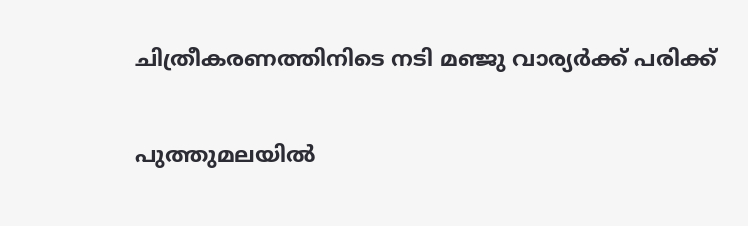ചിത്രീകരണത്തിനിടെ നടി മഞ്ജു വാര്യര്‍ക്ക് പരിക്ക്

പുത്തുമലയില്‍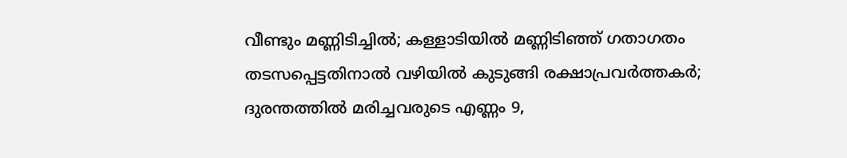വീണ്ടും മണ്ണിടിച്ചില്‍; കള്ളാടിയില്‍ മണ്ണിടിഞ്ഞ് ഗതാഗതം തടസപ്പെട്ടതിനാല്‍ വഴിയില്‍ കുടുങ്ങി രക്ഷാപ്രവര്‍ത്തകര്‍; ദുരന്തത്തില്‍ മരിച്ചവരുടെ എണ്ണം 9,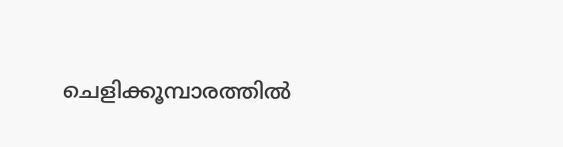ചെളിക്കൂമ്പാരത്തില്‍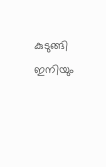കുടുങ്ങി ഇനിയും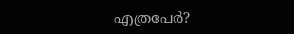എത്രപേര്‍?